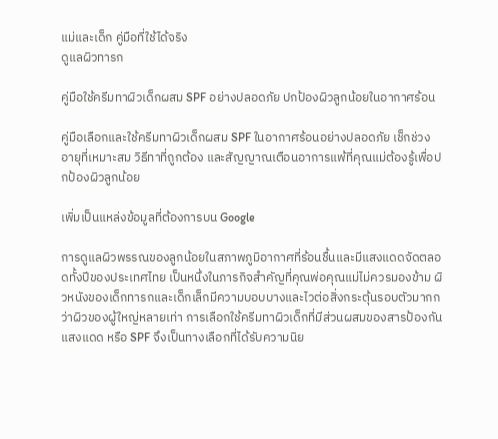แม่และเด็ก คู่มือที่ใช้ได้จริง
ดูแลผิวทารก

คู่มือใช้ครีมทาผิวเด็กผสม SPF อย่างปลอดภัย ปกป้องผิวลูกน้อยในอากาศร้อน

คู่มือเลือกและใช้ครีมทาผิวเด็กผสม SPF ในอากาศร้อนอย่างปลอดภัย เช็กช่วงอายุที่เหมาะสม วิธีทาที่ถูกต้อง และสัญญาณเตือนอาการแพ้ที่คุณแม่ต้องรู้เพื่อปกป้องผิวลูกน้อย

เพิ่มเป็นแหล่งข้อมูลที่ต้องการบน Google

การดูแลผิวพรรณของลูกน้อยในสภาพภูมิอากาศที่ร้อนชื้นและมีแสงแดดจัดตลอดทั้งปีของประเทศไทย เป็นหนึ่งในภารกิจสำคัญที่คุณพ่อคุณแม่ไม่ควรมองข้าม ผิวหนังของเด็กทารกและเด็กเล็กมีความบอบบางและไวต่อสิ่งกระตุ้นรอบตัวมากกว่าผิวของผู้ใหญ่หลายเท่า การเลือกใช้ครีมทาผิวเด็กที่มีส่วนผสมของสารป้องกันแสงแดด หรือ SPF จึงเป็นทางเลือกที่ได้รับความนิย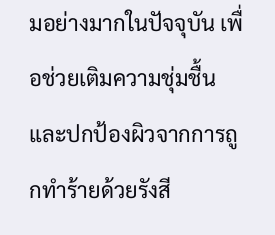มอย่างมากในปัจจุบัน เพื่อช่วยเติมความชุ่มชื้นและปกป้องผิวจากการถูกทำร้ายด้วยรังสี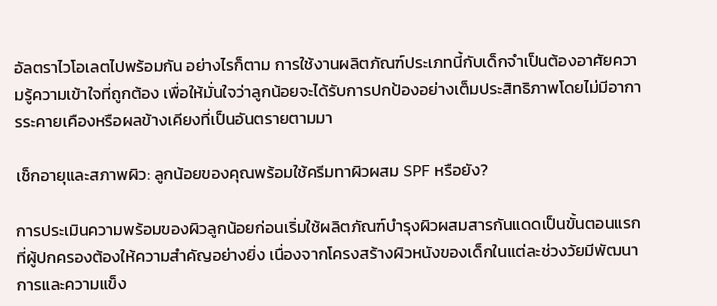อัลตราไวโอเลตไปพร้อมกัน อย่างไรก็ตาม การใช้งานผลิตภัณฑ์ประเภทนี้กับเด็กจำเป็นต้องอาศัยความรู้ความเข้าใจที่ถูกต้อง เพื่อให้มั่นใจว่าลูกน้อยจะได้รับการปกป้องอย่างเต็มประสิทธิภาพโดยไม่มีอาการระคายเคืองหรือผลข้างเคียงที่เป็นอันตรายตามมา

เช็กอายุและสภาพผิว: ลูกน้อยของคุณพร้อมใช้ครีมทาผิวผสม SPF หรือยัง?

การประเมินความพร้อมของผิวลูกน้อยก่อนเริ่มใช้ผลิตภัณฑ์บำรุงผิวผสมสารกันแดดเป็นขั้นตอนแรกที่ผู้ปกครองต้องให้ความสำคัญอย่างยิ่ง เนื่องจากโครงสร้างผิวหนังของเด็กในแต่ละช่วงวัยมีพัฒนาการและความแข็ง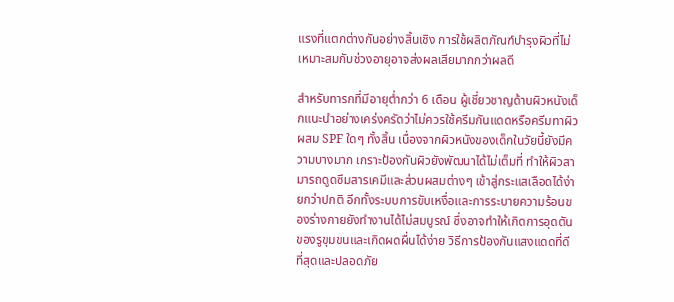แรงที่แตกต่างกันอย่างสิ้นเชิง การใช้ผลิตภัณฑ์บำรุงผิวที่ไม่เหมาะสมกับช่วงอายุอาจส่งผลเสียมากกว่าผลดี

สำหรับทารกที่มีอายุต่ำกว่า 6 เดือน ผู้เชี่ยวชาญด้านผิวหนังเด็กแนะนำอย่างเคร่งครัดว่าไม่ควรใช้ครีมกันแดดหรือครีมทาผิวผสม SPF ใดๆ ทั้งสิ้น เนื่องจากผิวหนังของเด็กในวัยนี้ยังมีความบางมาก เกราะป้องกันผิวยังพัฒนาได้ไม่เต็มที่ ทำให้ผิวสามารถดูดซึมสารเคมีและส่วนผสมต่างๆ เข้าสู่กระแสเลือดได้ง่ายกว่าปกติ อีกทั้งระบบการขับเหงื่อและการระบายความร้อนของร่างกายยังทำงานได้ไม่สมบูรณ์ ซึ่งอาจทำให้เกิดการอุดตันของรูขุมขนและเกิดผดผื่นได้ง่าย วิธีการป้องกันแสงแดดที่ดีที่สุดและปลอดภัย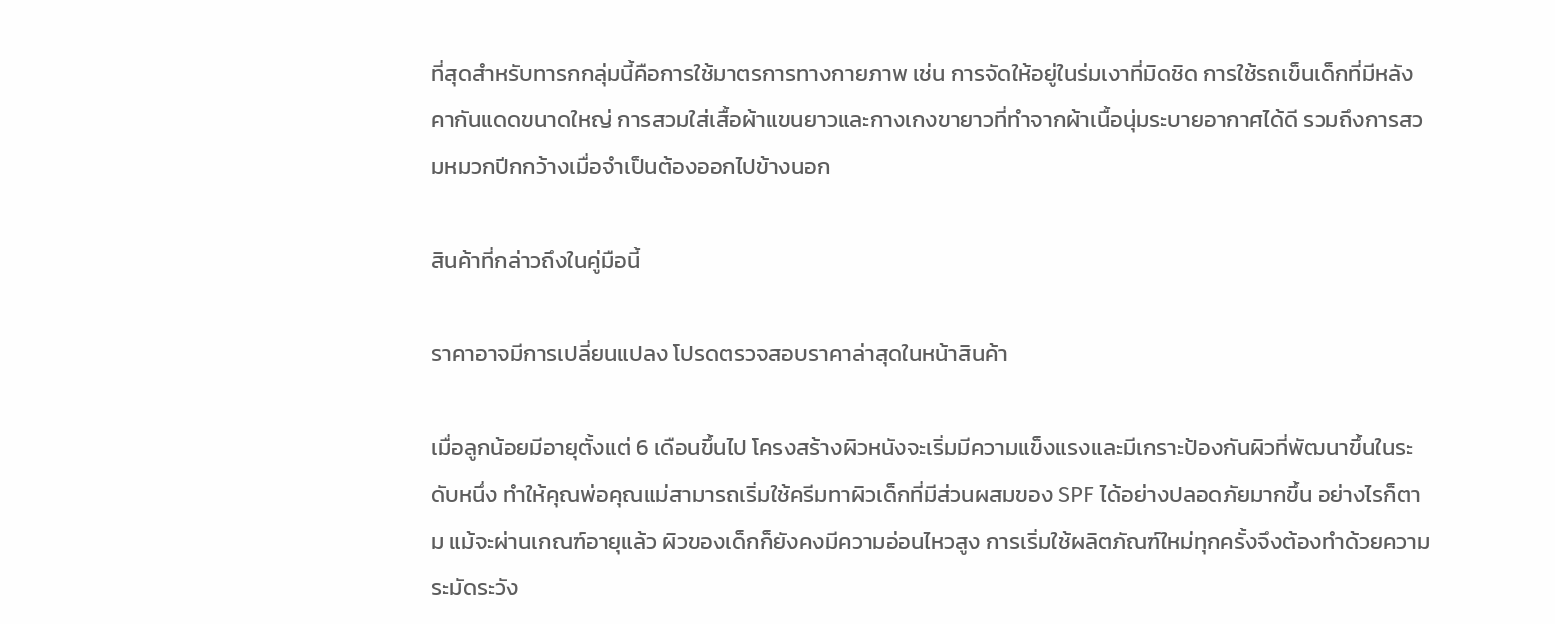ที่สุดสำหรับทารกกลุ่มนี้คือการใช้มาตรการทางกายภาพ เช่น การจัดให้อยู่ในร่มเงาที่มิดชิด การใช้รถเข็นเด็กที่มีหลังคากันแดดขนาดใหญ่ การสวมใส่เสื้อผ้าแขนยาวและกางเกงขายาวที่ทำจากผ้าเนื้อนุ่มระบายอากาศได้ดี รวมถึงการสวมหมวกปีกกว้างเมื่อจำเป็นต้องออกไปข้างนอก

สินค้าที่กล่าวถึงในคู่มือนี้

ราคาอาจมีการเปลี่ยนแปลง โปรดตรวจสอบราคาล่าสุดในหน้าสินค้า

เมื่อลูกน้อยมีอายุตั้งแต่ 6 เดือนขึ้นไป โครงสร้างผิวหนังจะเริ่มมีความแข็งแรงและมีเกราะป้องกันผิวที่พัฒนาขึ้นในระดับหนึ่ง ทำให้คุณพ่อคุณแม่สามารถเริ่มใช้ครีมทาผิวเด็กที่มีส่วนผสมของ SPF ได้อย่างปลอดภัยมากขึ้น อย่างไรก็ตาม แม้จะผ่านเกณฑ์อายุแล้ว ผิวของเด็กก็ยังคงมีความอ่อนไหวสูง การเริ่มใช้ผลิตภัณฑ์ใหม่ทุกครั้งจึงต้องทำด้วยความระมัดระวัง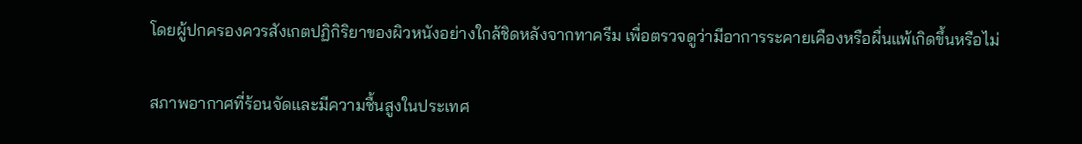โดยผู้ปกครองควรสังเกตปฏิกิริยาของผิวหนังอย่างใกล้ชิดหลังจากทาครีม เพื่อตรวจดูว่ามีอาการระคายเคืองหรือผื่นแพ้เกิดขึ้นหรือไม่

สภาพอากาศที่ร้อนจัดและมีความชื้นสูงในประเทศ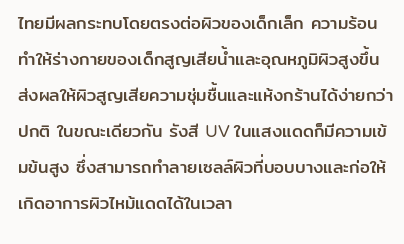ไทยมีผลกระทบโดยตรงต่อผิวของเด็กเล็ก ความร้อนทำให้ร่างกายของเด็กสูญเสียน้ำและอุณหภูมิผิวสูงขึ้น ส่งผลให้ผิวสูญเสียความชุ่มชื้นและแห้งกร้านได้ง่ายกว่าปกติ ในขณะเดียวกัน รังสี UV ในแสงแดดก็มีความเข้มข้นสูง ซึ่งสามารถทำลายเซลล์ผิวที่บอบบางและก่อให้เกิดอาการผิวไหม้แดดได้ในเวลา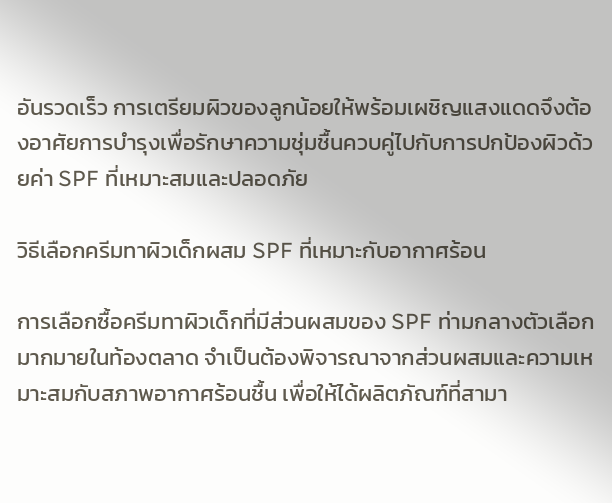อันรวดเร็ว การเตรียมผิวของลูกน้อยให้พร้อมเผชิญแสงแดดจึงต้องอาศัยการบำรุงเพื่อรักษาความชุ่มชื้นควบคู่ไปกับการปกป้องผิวด้วยค่า SPF ที่เหมาะสมและปลอดภัย

วิธีเลือกครีมทาผิวเด็กผสม SPF ที่เหมาะกับอากาศร้อน

การเลือกซื้อครีมทาผิวเด็กที่มีส่วนผสมของ SPF ท่ามกลางตัวเลือกมากมายในท้องตลาด จำเป็นต้องพิจารณาจากส่วนผสมและความเหมาะสมกับสภาพอากาศร้อนชื้น เพื่อให้ได้ผลิตภัณฑ์ที่สามา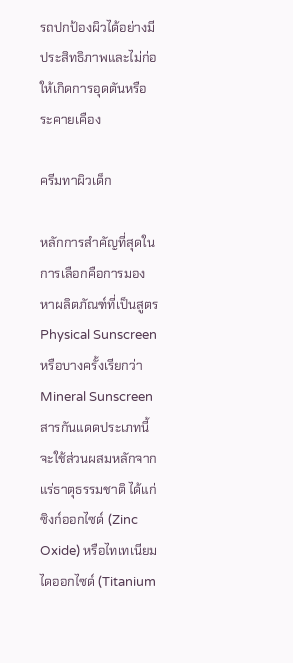รถปกป้องผิวได้อย่างมีประสิทธิภาพและไม่ก่อให้เกิดการอุดตันหรือระคายเคือง

ครีมทาผิวเด็ก

หลักการสำคัญที่สุดในการเลือกคือการมองหาผลิตภัณฑ์ที่เป็นสูตร Physical Sunscreen หรือบางครั้งเรียกว่า Mineral Sunscreen สารกันแดดประเภทนี้จะใช้ส่วนผสมหลักจากแร่ธาตุธรรมชาติ ได้แก่ ซิงก์ออกไซด์ (Zinc Oxide) หรือไทเทเนียมไดออกไซด์ (Titanium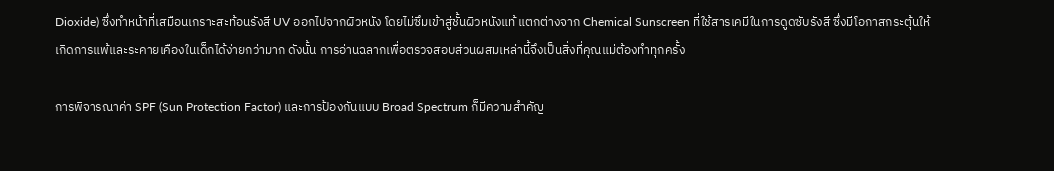Dioxide) ซึ่งทำหน้าที่เสมือนเกราะสะท้อนรังสี UV ออกไปจากผิวหนัง โดยไม่ซึมเข้าสู่ชั้นผิวหนังแท้ แตกต่างจาก Chemical Sunscreen ที่ใช้สารเคมีในการดูดซับรังสี ซึ่งมีโอกาสกระตุ้นให้เกิดการแพ้และระคายเคืองในเด็กได้ง่ายกว่ามาก ดังนั้น การอ่านฉลากเพื่อตรวจสอบส่วนผสมเหล่านี้จึงเป็นสิ่งที่คุณแม่ต้องทำทุกครั้ง

การพิจารณาค่า SPF (Sun Protection Factor) และการป้องกันแบบ Broad Spectrum ก็มีความสำคัญ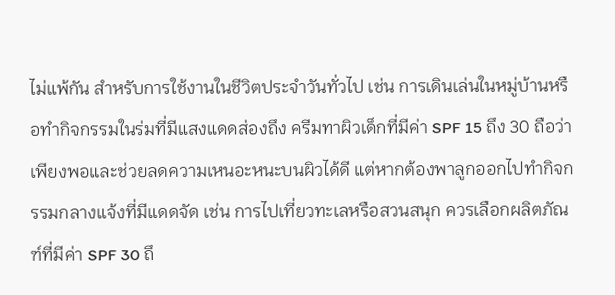ไม่แพ้กัน สำหรับการใช้งานในชีวิตประจำวันทั่วไป เช่น การเดินเล่นในหมู่บ้านหรือทำกิจกรรมในร่มที่มีแสงแดดส่องถึง ครีมทาผิวเด็กที่มีค่า SPF 15 ถึง 30 ถือว่าเพียงพอและช่วยลดความเหนอะหนะบนผิวได้ดี แต่หากต้องพาลูกออกไปทำกิจกรรมกลางแจ้งที่มีแดดจัด เช่น การไปเที่ยวทะเลหรือสวนสนุก ควรเลือกผลิตภัณฑ์ที่มีค่า SPF 30 ถึ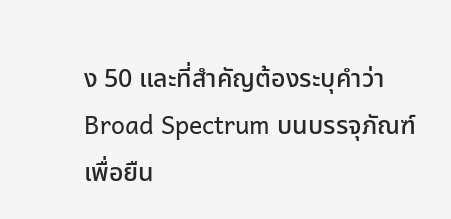ง 50 และที่สำคัญต้องระบุคำว่า Broad Spectrum บนบรรจุภัณฑ์ เพื่อยืน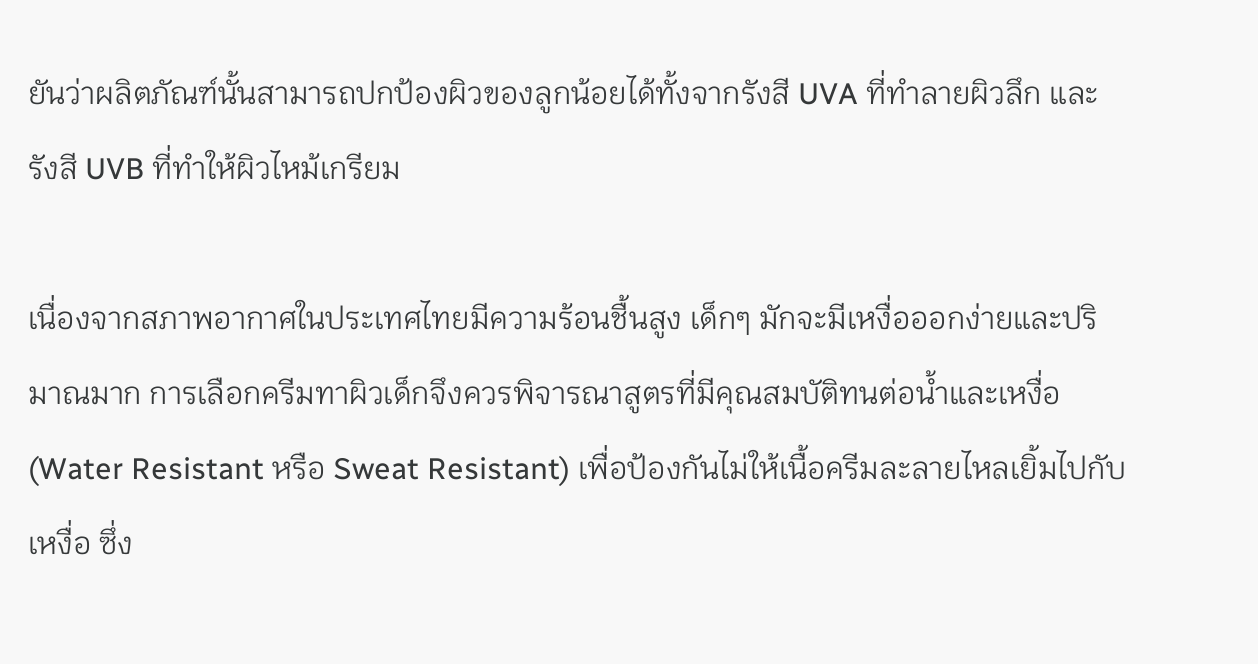ยันว่าผลิตภัณฑ์นั้นสามารถปกป้องผิวของลูกน้อยได้ทั้งจากรังสี UVA ที่ทำลายผิวลึก และรังสี UVB ที่ทำให้ผิวไหม้เกรียม

เนื่องจากสภาพอากาศในประเทศไทยมีความร้อนชื้นสูง เด็กๆ มักจะมีเหงื่อออกง่ายและปริมาณมาก การเลือกครีมทาผิวเด็กจึงควรพิจารณาสูตรที่มีคุณสมบัติทนต่อน้ำและเหงื่อ (Water Resistant หรือ Sweat Resistant) เพื่อป้องกันไม่ให้เนื้อครีมละลายไหลเยิ้มไปกับเหงื่อ ซึ่ง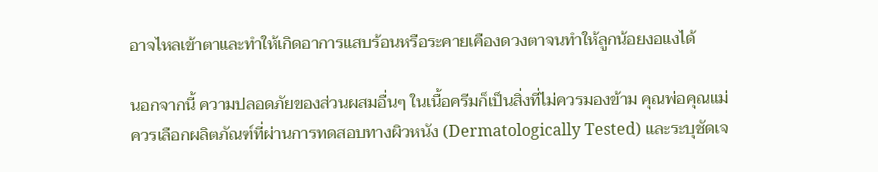อาจไหลเข้าตาและทำให้เกิดอาการแสบร้อนหรือระคายเคืองดวงตาจนทำให้ลูกน้อยงอแงได้

นอกจากนี้ ความปลอดภัยของส่วนผสมอื่นๆ ในเนื้อครีมก็เป็นสิ่งที่ไม่ควรมองข้าม คุณพ่อคุณแม่ควรเลือกผลิตภัณฑ์ที่ผ่านการทดสอบทางผิวหนัง (Dermatologically Tested) และระบุชัดเจ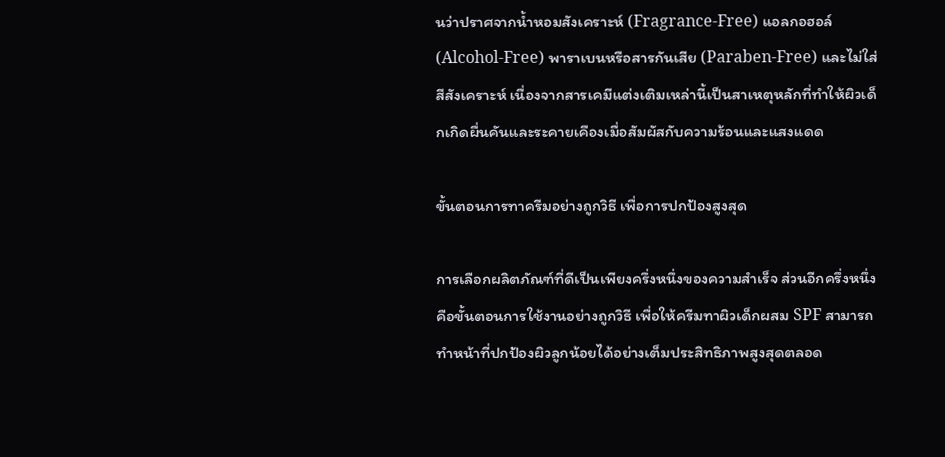นว่าปราศจากน้ำหอมสังเคราะห์ (Fragrance-Free) แอลกอฮอล์ (Alcohol-Free) พาราเบนหรือสารกันเสีย (Paraben-Free) และไม่ใส่สีสังเคราะห์ เนื่องจากสารเคมีแต่งเติมเหล่านี้เป็นสาเหตุหลักที่ทำให้ผิวเด็กเกิดผื่นคันและระคายเคืองเมื่อสัมผัสกับความร้อนและแสงแดด

ขั้นตอนการทาครีมอย่างถูกวิธี เพื่อการปกป้องสูงสุด

การเลือกผลิตภัณฑ์ที่ดีเป็นเพียงครึ่งหนึ่งของความสำเร็จ ส่วนอีกครึ่งหนึ่งคือขั้นตอนการใช้งานอย่างถูกวิธี เพื่อให้ครีมทาผิวเด็กผสม SPF สามารถทำหน้าที่ปกป้องผิวลูกน้อยได้อย่างเต็มประสิทธิภาพสูงสุดตลอด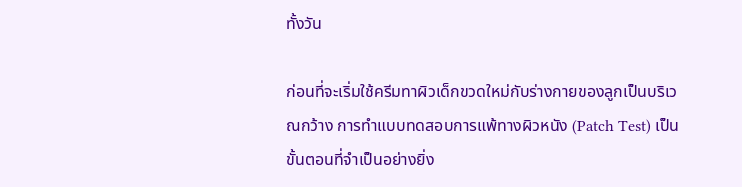ทั้งวัน

ก่อนที่จะเริ่มใช้ครีมทาผิวเด็กขวดใหม่กับร่างกายของลูกเป็นบริเวณกว้าง การทำแบบทดสอบการแพ้ทางผิวหนัง (Patch Test) เป็นขั้นตอนที่จำเป็นอย่างยิ่ง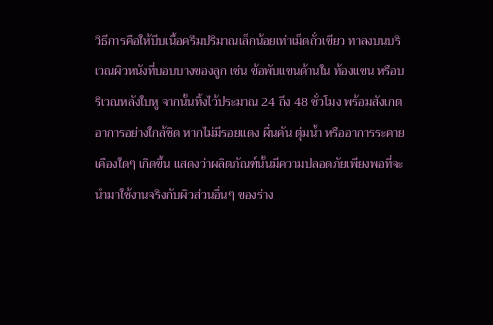วิธีการคือให้บีบเนื้อครีมปริมาณเล็กน้อยเท่าเม็ดถั่วเขียว ทาลงบนบริเวณผิวหนังที่บอบบางของลูก เช่น ข้อพับแขนด้านใน ท้องแขน หรือบริเวณหลังใบหู จากนั้นทิ้งไว้ประมาณ 24 ถึง 48 ชั่วโมง พร้อมสังเกตอาการอย่างใกล้ชิด หากไม่มีรอยแดง ผื่นคัน ตุ่มน้ำ หรืออาการระคายเคืองใดๆ เกิดขึ้น แสดงว่าผลิตภัณฑ์นั้นมีความปลอดภัยเพียงพอที่จะนำมาใช้งานจริงกับผิวส่วนอื่นๆ ของร่าง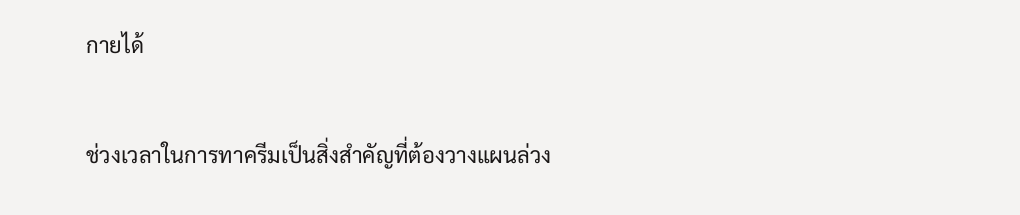กายได้

ช่วงเวลาในการทาครีมเป็นสิ่งสำคัญที่ต้องวางแผนล่วง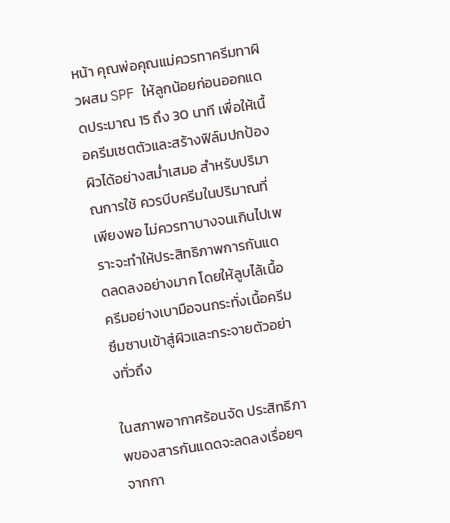หน้า คุณพ่อคุณแม่ควรทาครีมทาผิวผสม SPF ให้ลูกน้อยก่อนออกแดดประมาณ 15 ถึง 30 นาที เพื่อให้เนื้อครีมเซตตัวและสร้างฟิล์มปกป้องผิวได้อย่างสม่ำเสมอ สำหรับปริมาณการใช้ ควรบีบครีมในปริมาณที่เพียงพอ ไม่ควรทาบางจนเกินไปเพราะจะทำให้ประสิทธิภาพการกันแดดลดลงอย่างมาก โดยให้ลูบไล้เนื้อครีมอย่างเบามือจนกระทั่งเนื้อครีมซึมซาบเข้าสู่ผิวและกระจายตัวอย่างทั่วถึง

ในสภาพอากาศร้อนจัด ประสิทธิภาพของสารกันแดดจะลดลงเรื่อยๆ จากกา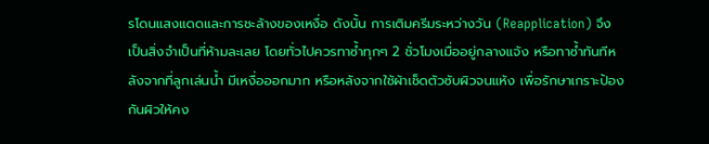รโดนแสงแดดและการชะล้างของเหงื่อ ดังนั้น การเติมครีมระหว่างวัน (Reapplication) จึงเป็นสิ่งจำเป็นที่ห้ามละเลย โดยทั่วไปควรทาซ้ำทุกๆ 2 ชั่วโมงเมื่ออยู่กลางแจ้ง หรือทาซ้ำทันทีหลังจากที่ลูกเล่นน้ำ มีเหงื่อออกมาก หรือหลังจากใช้ผ้าเช็ดตัวซับผิวจนแห้ง เพื่อรักษาเกราะป้องกันผิวให้คง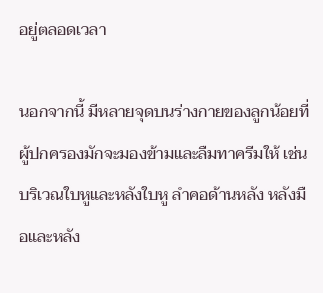อยู่ตลอดเวลา

นอกจากนี้ มีหลายจุดบนร่างกายของลูกน้อยที่ผู้ปกครองมักจะมองข้ามและลืมทาครีมให้ เช่น บริเวณใบหูและหลังใบหู ลำคอด้านหลัง หลังมือและหลัง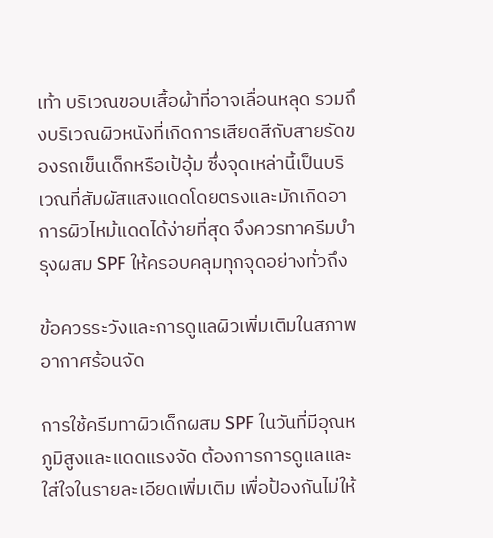เท้า บริเวณขอบเสื้อผ้าที่อาจเลื่อนหลุด รวมถึงบริเวณผิวหนังที่เกิดการเสียดสีกับสายรัดของรถเข็นเด็กหรือเป้อุ้ม ซึ่งจุดเหล่านี้เป็นบริเวณที่สัมผัสแสงแดดโดยตรงและมักเกิดอาการผิวไหม้แดดได้ง่ายที่สุด จึงควรทาครีมบำรุงผสม SPF ให้ครอบคลุมทุกจุดอย่างทั่วถึง

ข้อควรระวังและการดูแลผิวเพิ่มเติมในสภาพอากาศร้อนจัด

การใช้ครีมทาผิวเด็กผสม SPF ในวันที่มีอุณหภูมิสูงและแดดแรงจัด ต้องการการดูแลและใส่ใจในรายละเอียดเพิ่มเติม เพื่อป้องกันไม่ให้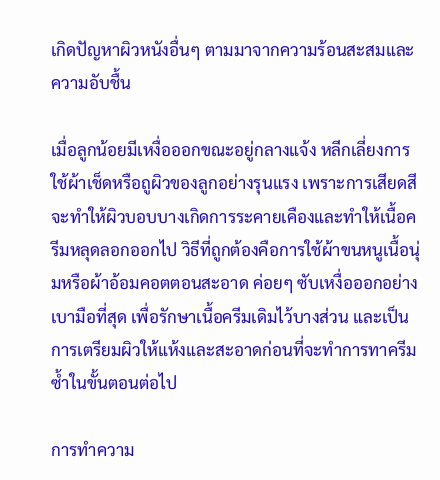เกิดปัญหาผิวหนังอื่นๆ ตามมาจากความร้อนสะสมและความอับชื้น

เมื่อลูกน้อยมีเหงื่อออกขณะอยู่กลางแจ้ง หลีกเลี่ยงการใช้ผ้าเช็ดหรือถูผิวของลูกอย่างรุนแรง เพราะการเสียดสีจะทำให้ผิวบอบบางเกิดการระคายเคืองและทำให้เนื้อครีมหลุดลอกออกไป วิธีที่ถูกต้องคือการใช้ผ้าขนหนูเนื้อนุ่มหรือผ้าอ้อมคอตตอนสะอาด ค่อยๆ ซับเหงื่อออกอย่างเบามือที่สุด เพื่อรักษาเนื้อครีมเดิมไว้บางส่วน และเป็นการเตรียมผิวให้แห้งและสะอาดก่อนที่จะทำการทาครีมซ้ำในขั้นตอนต่อไป

การทำความ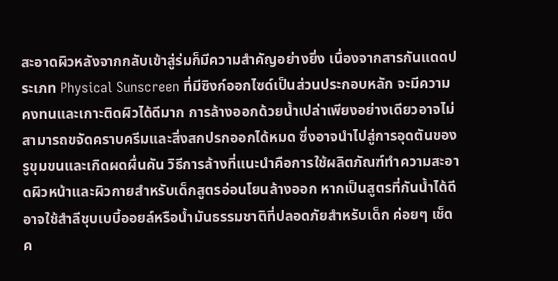สะอาดผิวหลังจากกลับเข้าสู่ร่มก็มีความสำคัญอย่างยิ่ง เนื่องจากสารกันแดดประเภท Physical Sunscreen ที่มีซิงก์ออกไซด์เป็นส่วนประกอบหลัก จะมีความคงทนและเกาะติดผิวได้ดีมาก การล้างออกด้วยน้ำเปล่าเพียงอย่างเดียวอาจไม่สามารถขจัดคราบครีมและสิ่งสกปรกออกได้หมด ซึ่งอาจนำไปสู่การอุดตันของรูขุมขนและเกิดผดผื่นคัน วิธีการล้างที่แนะนำคือการใช้ผลิตภัณฑ์ทำความสะอาดผิวหน้าและผิวกายสำหรับเด็กสูตรอ่อนโยนล้างออก หากเป็นสูตรที่กันน้ำได้ดี อาจใช้สำลีชุบเบบี้ออยล์หรือน้ำมันธรรมชาติที่ปลอดภัยสำหรับเด็ก ค่อยๆ เช็ดค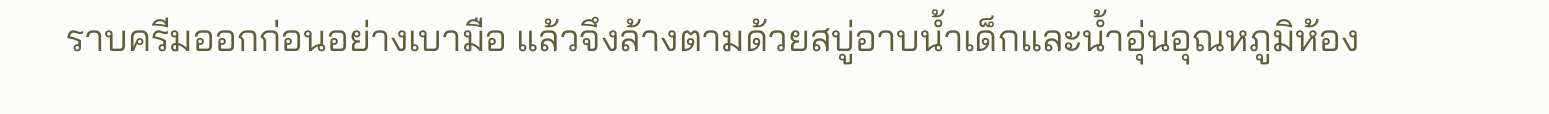ราบครีมออกก่อนอย่างเบามือ แล้วจึงล้างตามด้วยสบู่อาบน้ำเด็กและน้ำอุ่นอุณหภูมิห้อง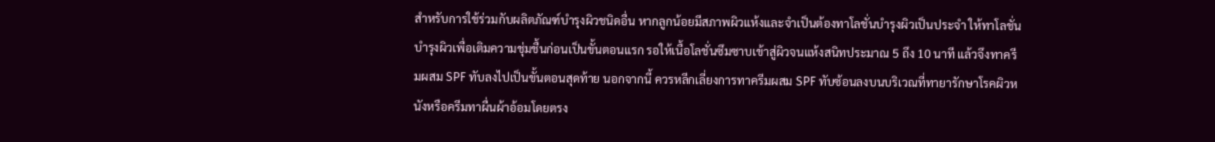สำหรับการใช้ร่วมกับผลิตภัณฑ์บำรุงผิวชนิดอื่น หากลูกน้อยมีสภาพผิวแห้งและจำเป็นต้องทาโลชั่นบำรุงผิวเป็นประจำ ให้ทาโลชั่นบำรุงผิวเพื่อเติมความชุ่มชื้นก่อนเป็นขั้นตอนแรก รอให้เนื้อโลชั่นซึมซาบเข้าสู่ผิวจนแห้งสนิทประมาณ 5 ถึง 10 นาที แล้วจึงทาครีมผสม SPF ทับลงไปเป็นขั้นตอนสุดท้าย นอกจากนี้ ควรหลีกเลี่ยงการทาครีมผสม SPF ทับซ้อนลงบนบริเวณที่ทายารักษาโรคผิวหนังหรือครีมทาผื่นผ้าอ้อมโดยตรง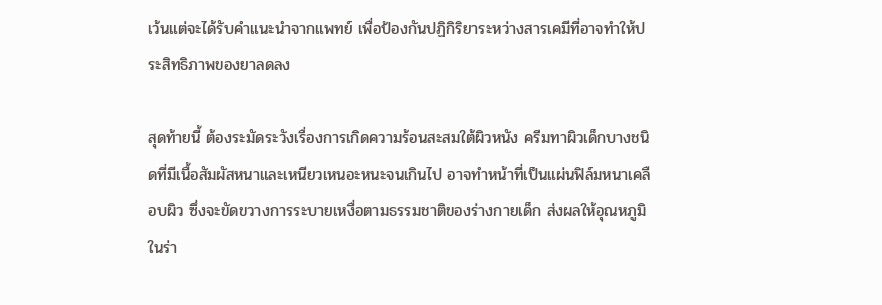เว้นแต่จะได้รับคำแนะนำจากแพทย์ เพื่อป้องกันปฏิกิริยาระหว่างสารเคมีที่อาจทำให้ประสิทธิภาพของยาลดลง

สุดท้ายนี้ ต้องระมัดระวังเรื่องการเกิดความร้อนสะสมใต้ผิวหนัง ครีมทาผิวเด็กบางชนิดที่มีเนื้อสัมผัสหนาและเหนียวเหนอะหนะจนเกินไป อาจทำหน้าที่เป็นแผ่นฟิล์มหนาเคลือบผิว ซึ่งจะขัดขวางการระบายเหงื่อตามธรรมชาติของร่างกายเด็ก ส่งผลให้อุณหภูมิในร่า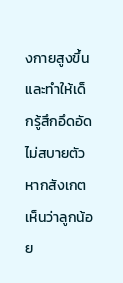งกายสูงขึ้นและทำให้เด็กรู้สึกอึดอัดไม่สบายตัว หากสังเกตเห็นว่าลูกน้อย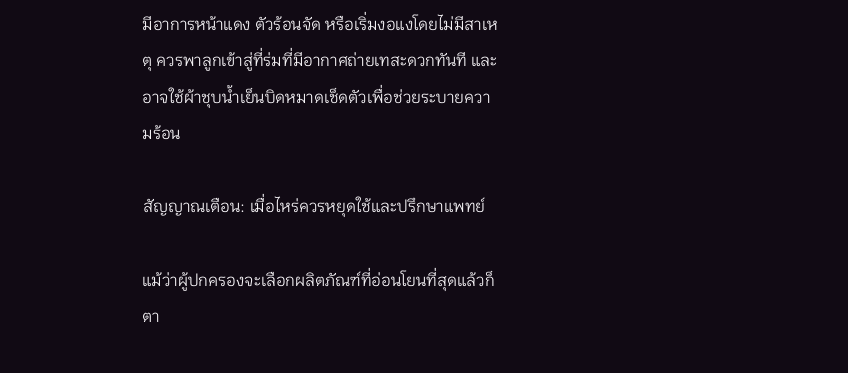มีอาการหน้าแดง ตัวร้อนจัด หรือเริ่มงอแงโดยไม่มีสาเหตุ ควรพาลูกเข้าสู่ที่ร่มที่มีอากาศถ่ายเทสะดวกทันที และอาจใช้ผ้าชุบน้ำเย็นบิดหมาดเช็ดตัวเพื่อช่วยระบายความร้อน

สัญญาณเตือน: เมื่อไหร่ควรหยุดใช้และปรึกษาแพทย์

แม้ว่าผู้ปกครองจะเลือกผลิตภัณฑ์ที่อ่อนโยนที่สุดแล้วก็ตา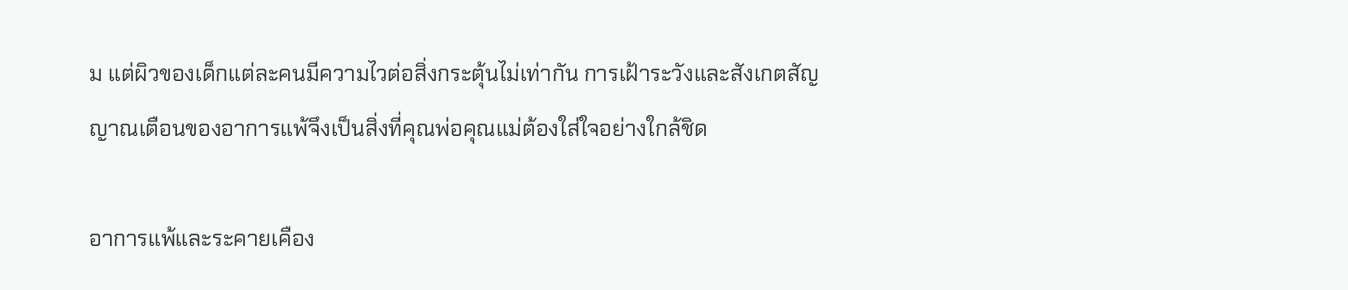ม แต่ผิวของเด็กแต่ละคนมีความไวต่อสิ่งกระตุ้นไม่เท่ากัน การเฝ้าระวังและสังเกตสัญญาณเตือนของอาการแพ้จึงเป็นสิ่งที่คุณพ่อคุณแม่ต้องใส่ใจอย่างใกล้ชิด

อาการแพ้และระคายเคือง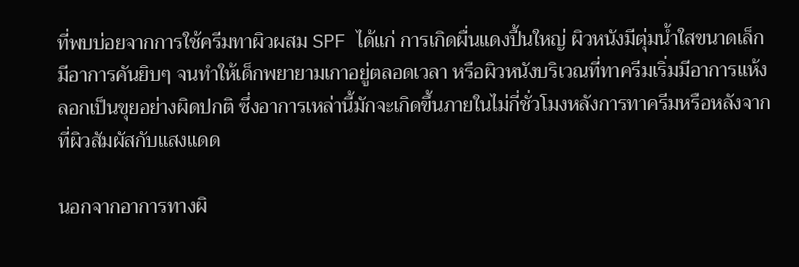ที่พบบ่อยจากการใช้ครีมทาผิวผสม SPF ได้แก่ การเกิดผื่นแดงปื้นใหญ่ ผิวหนังมีตุ่มน้ำใสขนาดเล็ก มีอาการคันยิบๆ จนทำให้เด็กพยายามเกาอยู่ตลอดเวลา หรือผิวหนังบริเวณที่ทาครีมเริ่มมีอาการแห้งลอกเป็นขุยอย่างผิดปกติ ซึ่งอาการเหล่านี้มักจะเกิดขึ้นภายในไม่กี่ชั่วโมงหลังการทาครีมหรือหลังจากที่ผิวสัมผัสกับแสงแดด

นอกจากอาการทางผิ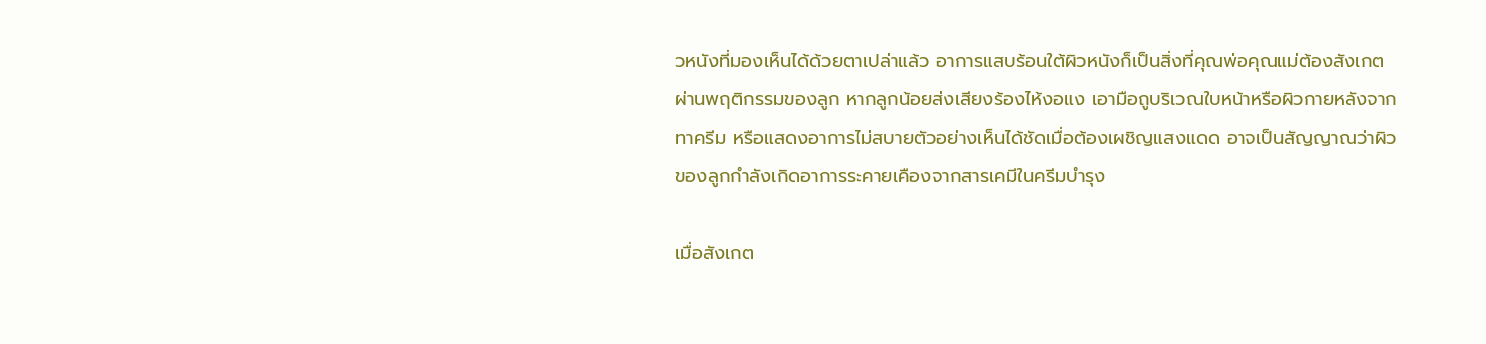วหนังที่มองเห็นได้ด้วยตาเปล่าแล้ว อาการแสบร้อนใต้ผิวหนังก็เป็นสิ่งที่คุณพ่อคุณแม่ต้องสังเกตผ่านพฤติกรรมของลูก หากลูกน้อยส่งเสียงร้องไห้งอแง เอามือถูบริเวณใบหน้าหรือผิวกายหลังจากทาครีม หรือแสดงอาการไม่สบายตัวอย่างเห็นได้ชัดเมื่อต้องเผชิญแสงแดด อาจเป็นสัญญาณว่าผิวของลูกกำลังเกิดอาการระคายเคืองจากสารเคมีในครีมบำรุง

เมื่อสังเกต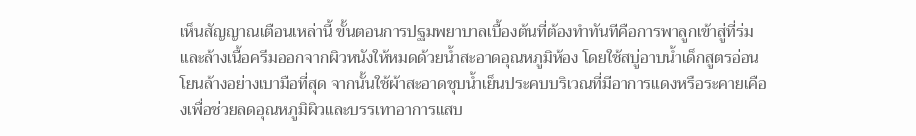เห็นสัญญาณเตือนเหล่านี้ ขั้นตอนการปฐมพยาบาลเบื้องต้นที่ต้องทำทันทีคือการพาลูกเข้าสู่ที่ร่มและล้างเนื้อครีมออกจากผิวหนังให้หมดด้วยน้ำสะอาดอุณหภูมิห้อง โดยใช้สบู่อาบน้ำเด็กสูตรอ่อนโยนล้างอย่างเบามือที่สุด จากนั้นใช้ผ้าสะอาดชุบน้ำเย็นประคบบริเวณที่มีอาการแดงหรือระคายเคืองเพื่อช่วยลดอุณหภูมิผิวและบรรเทาอาการแสบ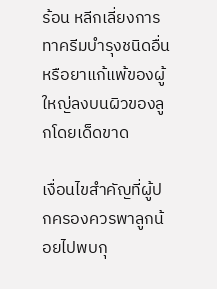ร้อน หลีกเลี่ยงการทาครีมบำรุงชนิดอื่นหรือยาแก้แพ้ของผู้ใหญ่ลงบนผิวของลูกโดยเด็ดขาด

เงื่อนไขสำคัญที่ผู้ปกครองควรพาลูกน้อยไปพบกุ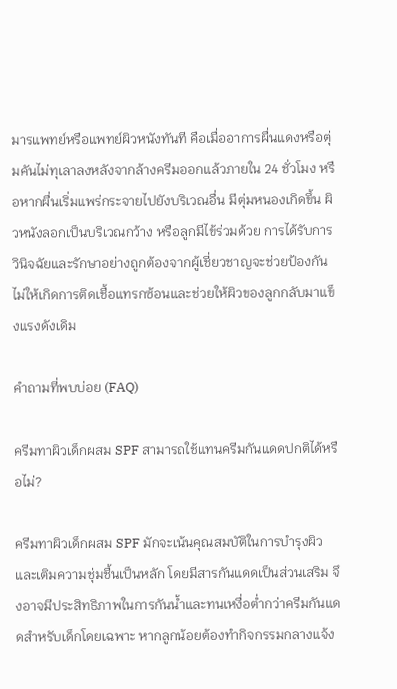มารแพทย์หรือแพทย์ผิวหนังทันที คือเมื่ออาการผื่นแดงหรือตุ่มคันไม่ทุเลาลงหลังจากล้างครีมออกแล้วภายใน 24 ชั่วโมง หรือหากผื่นเริ่มแพร่กระจายไปยังบริเวณอื่น มีตุ่มหนองเกิดขึ้น ผิวหนังลอกเป็นบริเวณกว้าง หรือลูกมีไข้ร่วมด้วย การได้รับการวินิจฉัยและรักษาอย่างถูกต้องจากผู้เชี่ยวชาญจะช่วยป้องกันไม่ให้เกิดการติดเชื้อแทรกซ้อนและช่วยให้ผิวของลูกกลับมาแข็งแรงดังเดิม

คำถามที่พบบ่อย (FAQ)

ครีมทาผิวเด็กผสม SPF สามารถใช้แทนครีมกันแดดปกติได้หรือไม่?

ครีมทาผิวเด็กผสม SPF มักจะเน้นคุณสมบัติในการบำรุงผิวและเติมความชุ่มชื้นเป็นหลัก โดยมีสารกันแดดเป็นส่วนเสริม จึงอาจมีประสิทธิภาพในการกันน้ำและทนเหงื่อต่ำกว่าครีมกันแดดสำหรับเด็กโดยเฉพาะ หากลูกน้อยต้องทำกิจกรรมกลางแจ้ง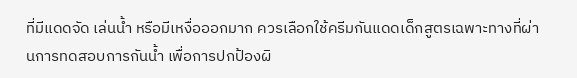ที่มีแดดจัด เล่นน้ำ หรือมีเหงื่อออกมาก ควรเลือกใช้ครีมกันแดดเด็กสูตรเฉพาะทางที่ผ่านการทดสอบการกันน้ำ เพื่อการปกป้องผิ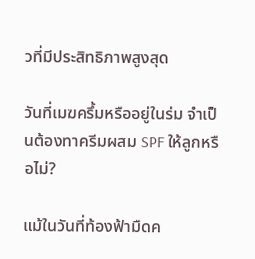วที่มีประสิทธิภาพสูงสุด

วันที่เมฆครึ้มหรืออยู่ในร่ม จำเป็นต้องทาครีมผสม SPF ให้ลูกหรือไม่?

แม้ในวันที่ท้องฟ้ามืดค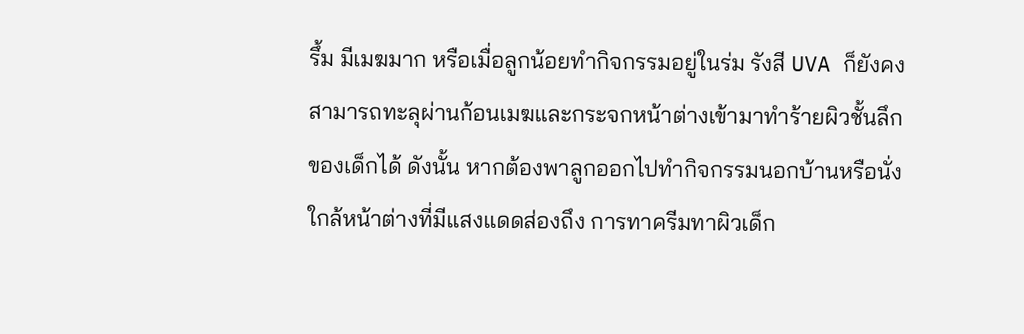รึ้ม มีเมฆมาก หรือเมื่อลูกน้อยทำกิจกรรมอยู่ในร่ม รังสี UVA ก็ยังคงสามารถทะลุผ่านก้อนเมฆและกระจกหน้าต่างเข้ามาทำร้ายผิวชั้นลึกของเด็กได้ ดังนั้น หากต้องพาลูกออกไปทำกิจกรรมนอกบ้านหรือนั่งใกล้หน้าต่างที่มีแสงแดดส่องถึง การทาครีมทาผิวเด็ก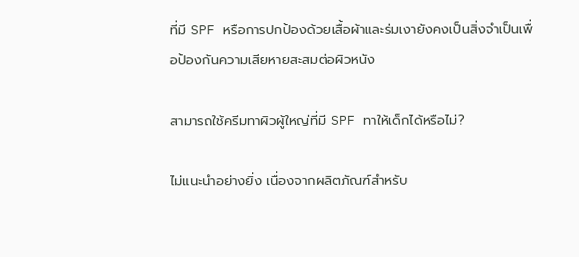ที่มี SPF หรือการปกป้องด้วยเสื้อผ้าและร่มเงายังคงเป็นสิ่งจำเป็นเพื่อป้องกันความเสียหายสะสมต่อผิวหนัง

สามารถใช้ครีมทาผิวผู้ใหญ่ที่มี SPF ทาให้เด็กได้หรือไม่?

ไม่แนะนำอย่างยิ่ง เนื่องจากผลิตภัณฑ์สำหรับ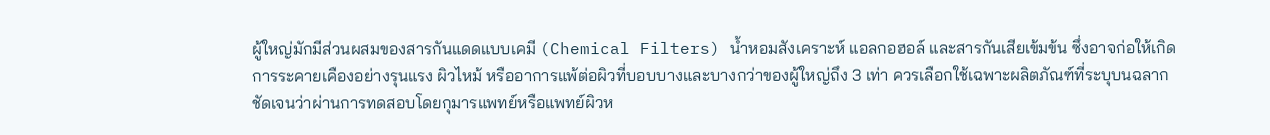ผู้ใหญ่มักมีส่วนผสมของสารกันแดดแบบเคมี (Chemical Filters) น้ำหอมสังเคราะห์ แอลกอฮอล์ และสารกันเสียเข้มข้น ซึ่งอาจก่อให้เกิดการระคายเคืองอย่างรุนแรง ผิวไหม้ หรืออาการแพ้ต่อผิวที่บอบบางและบางกว่าของผู้ใหญ่ถึง 3 เท่า ควรเลือกใช้เฉพาะผลิตภัณฑ์ที่ระบุบนฉลากชัดเจนว่าผ่านการทดสอบโดยกุมารแพทย์หรือแพทย์ผิวห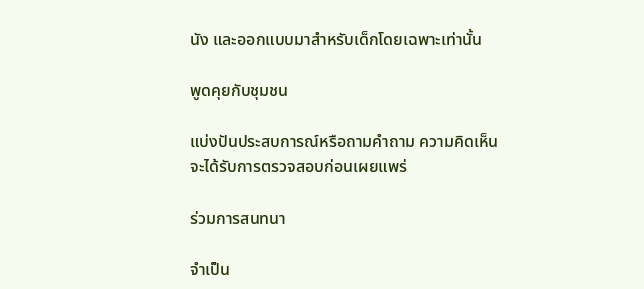นัง และออกแบบมาสำหรับเด็กโดยเฉพาะเท่านั้น

พูดคุยกับชุมชน

แบ่งปันประสบการณ์หรือถามคำถาม ความคิดเห็นจะได้รับการตรวจสอบก่อนเผยแพร่

ร่วมการสนทนา

จำเป็น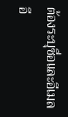ต้องระบุชื่อและอีเมล อี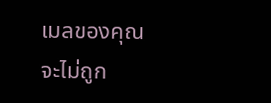เมลของคุณจะไม่ถูก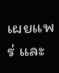เผยแพร่ และ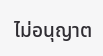ไม่อนุญาต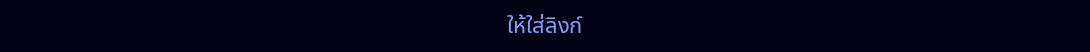ให้ใส่ลิงก์